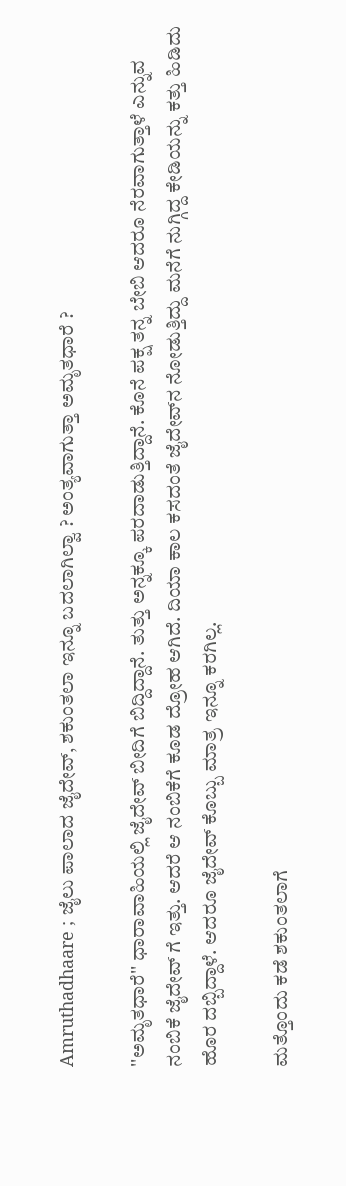Amruthadhaare ; ಜೈಲು ಪಾಲಾದ ಜೈದೇವ್, ಶಕುಂತಲಾ ಇನ್ನೂ ಬದಲಾಗಿಲ್ವಾ ? ಅಂತ್ಯವಾಗುತ್ತಾ ಅಮೃತಧಾರೆ ?

''ಅಮೃತಧಾರೆ'' ಧಾರಾವಾಹಿಯಲ್ಲಿ ಜೈದೇವ್ ಬೀದಿಗೆ ಬಿದ್ದಿದ್ದಾನೆ. ತುತ್ತು ಅನ್ನಕ್ಕೂ ಪರದಾಡುತ್ತಿದ್ದಾನೆ. ಕೊನೆ ಪಕ್ಷ ತನ್ನ ಬೇಬಿ ಆದರೂ ನೆರವಾಗುತ್ತಾಳೆ ಎನ್ನುವ ನಂಬಿಕೆ ಜೈದೇವ್ ಗೆ ಇತ್ತು. ಆದರೆ ಆ ನಂಬಿಕೆಗೆ ಕೂಡ ದ್ರೋಹ ಆಗಿದೆ. ದಿಯಾ ಕಾಲ ಕಸದಂತೆ ಜೈದೇವ್‌ನ ನೋಡುತ್ತಿದ್ದು ಮನೆಗೆ ನುಗ್ಗಿದ್ದ ಕೇಡಿಯನ್ನು ಕತ್ತು ಹಿಡಿದು ಹೊರ ದಬ್ಬಿದ್ದಾಳೆ. ಆದರೂ ಜೈದೇವ್ ಕೊಬ್ಬು ಮಾತ್ರ ಇನ್ನೂ ಕರಗಿಲ್ಲ.

ಮತ್ತೊಂದು ಕಡೆ ಶಕುಂತಲಾಗೆ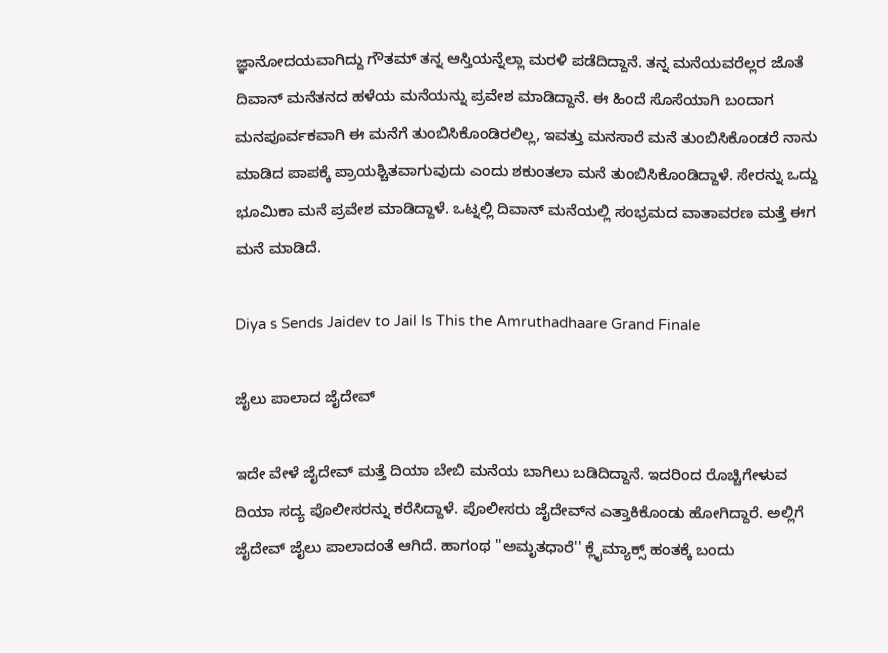ಜ್ಞಾನೋದಯವಾಗಿದ್ದು ಗೌತಮ್ ತನ್ನ ಆಸ್ತಿಯನ್ನೆಲ್ಲಾ ಮರಳಿ ಪಡೆದಿದ್ದಾನೆ. ತನ್ನ ಮನೆಯವರೆಲ್ಲರ ಜೊತೆ ದಿವಾನ್ ಮನೆತನದ ಹಳೆಯ ಮನೆಯನ್ನು ಪ್ರವೇಶ ಮಾಡಿದ್ದಾನೆ. ಈ ಹಿಂದೆ ಸೊಸೆಯಾಗಿ ಬಂದಾಗ ಮನಪೂರ್ವಕವಾಗಿ ಈ ಮನೆಗೆ ತುಂಬಿಸಿಕೊಂಡಿರಲಿಲ್ಲ, ಇವತ್ತು ಮನಸಾರೆ ಮನೆ ತುಂಬಿಸಿಕೊಂಡರೆ ನಾನು ಮಾಡಿದ ಪಾಪಕ್ಕೆ ಪ್ರಾಯಶ್ಚಿತವಾಗುವುದು ಎಂದು ಶಕುಂತಲಾ ಮನೆ ತುಂಬಿಸಿಕೊಂಡಿದ್ದಾಳೆ. ಸೇರನ್ನು ಒದ್ದು ಭೂಮಿಕಾ ಮನೆ ಪ್ರವೇಶ ಮಾಡಿದ್ದಾಳೆ. ಒಟ್ನಲ್ಲಿ ದಿವಾನ್ ಮನೆಯಲ್ಲಿ ಸಂಭ್ರಮದ ವಾತಾವರಣ ಮತ್ತೆ ಈಗ ಮನೆ ಮಾಡಿದೆ.

Diya s Sends Jaidev to Jail Is This the Amruthadhaare Grand Finale

ಜೈಲು ಪಾಲಾದ ಜೈದೇವ್

ಇದೇ ವೇಳೆ ಜೈದೇವ್ ಮತ್ತೆ ದಿಯಾ ಬೇಬಿ ಮನೆಯ ಬಾಗಿಲು ಬಡಿದಿದ್ದಾನೆ. ಇದರಿಂದ ರೊಚ್ಚಿಗೇಳುವ ದಿಯಾ ಸದ್ಯ ಪೊಲೀಸರನ್ನು ಕರೆಸಿದ್ದಾಳೆ. ಪೊಲೀಸರು ಜೈದೇವ್‌ನ ಎತ್ತಾಕಿಕೊಂಡು ಹೋಗಿದ್ದಾರೆ. ಅಲ್ಲಿಗೆ ಜೈದೇವ್ ಜೈಲು ಪಾಲಾದಂತೆ ಆಗಿದೆ. ಹಾಗಂಥ ''ಅಮೃತಧಾರೆ'' ಕ್ಲೈಮ್ಯಾಕ್ಸ್ ಹಂತಕ್ಕೆ ಬಂದು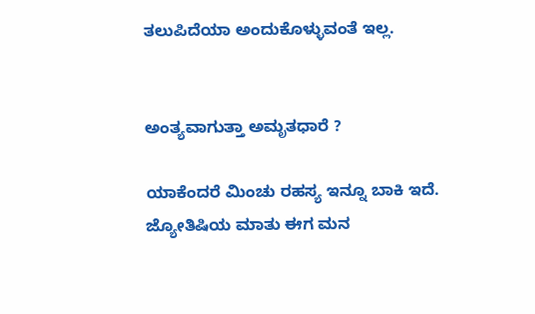ತಲುಪಿದೆಯಾ ಅಂದುಕೊಳ್ಳುವಂತೆ ಇಲ್ಲ.


ಅಂತ್ಯವಾಗುತ್ತಾ ಅಮೃತಧಾರೆ ?

ಯಾಕೆಂದರೆ ಮಿಂಚು ರಹಸ್ಯ ಇನ್ನೂ ಬಾಕಿ ಇದೆ. ಜ್ಯೋತಿಷಿಯ ಮಾತು ಈಗ ಮನ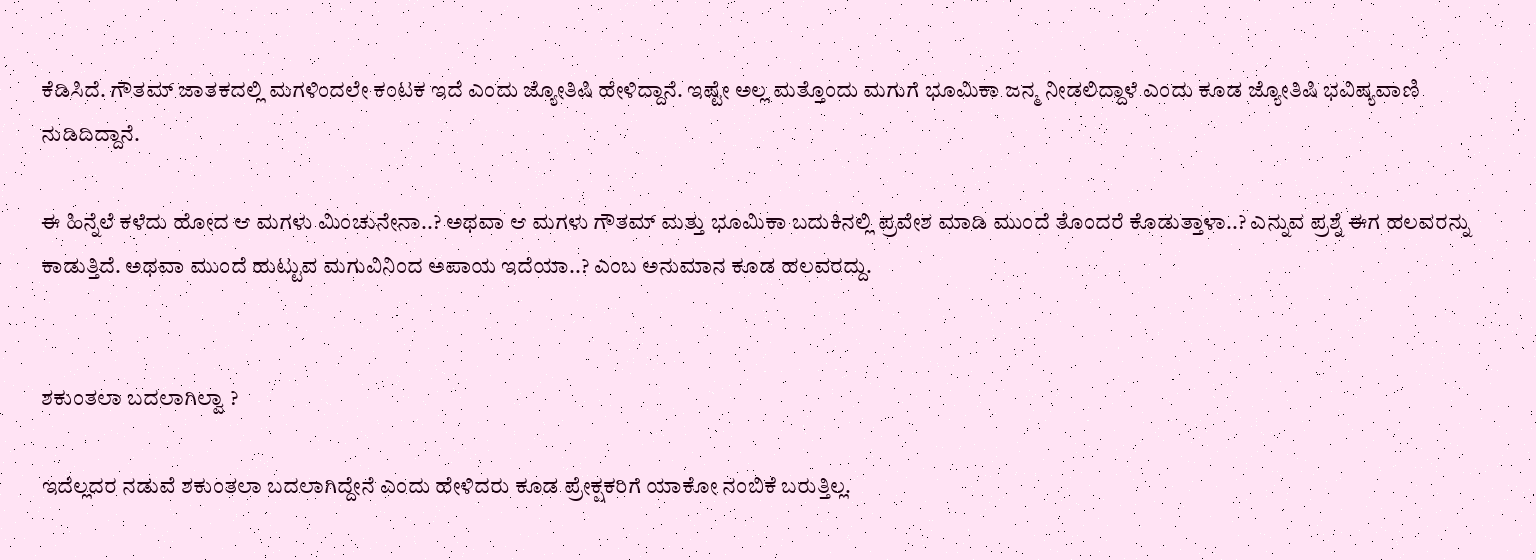ಕೆಡಿಸಿದೆ. ಗೌತಮ್ ಜಾತಕದಲ್ಲಿ ಮಗಳಿಂದಲೇ ಕಂಟಕ ಇದೆ ಎಂದು ಜ್ಯೋತಿಷಿ ಹೇಳಿದ್ದಾನೆ. ಇಷ್ಟೇ ಅಲ್ಲ ಮತ್ತೊಂದು ಮಗುಗೆ ಭೂಮಿಕಾ ಜನ್ಮ ನೀಡಲಿದ್ದಾಳೆ ಎಂದು ಕೂಡ ಜ್ಯೋತಿಷಿ ಭವಿಷ್ಯವಾಣಿ ನುಡಿದಿದ್ದಾನೆ.

ಈ ಹಿನ್ನೆಲೆ ಕಳೆದು ಹೋದ ಆ ಮಗಳು ಮಿಂಚುನೇನಾ..? ಅಥವಾ ಆ ಮಗಳು ಗೌತಮ್ ಮತ್ತು ಭೂಮಿಕಾ ಬದುಕಿನಲ್ಲಿ ಪ್ರವೇಶ ಮಾಡಿ ಮುಂದೆ ತೊಂದರೆ ಕೊಡುತ್ತಾಳಾ..? ಎನ್ನುವ ಪ್ರಶ್ನೆ ಈಗ ಹಲವರನ್ನು ಕಾಡುತ್ತಿದೆ. ಅಥವಾ ಮುಂದೆ ಹುಟ್ಟುವ ಮಗುವಿನಿಂದ ಅಪಾಯ ಇದೆಯಾ..? ಎಂಬ ಅನುಮಾನ ಕೂಡ ಹಲವರದ್ದು.


ಶಕುಂತಲಾ ಬದಲಾಗಿಲ್ವಾ ?

ಇದೆಲ್ಲದರ ನಡುವೆ ಶಕುಂತಲಾ ಬದಲಾಗಿದ್ದೇನೆ ಎಂದು ಹೇಳಿದರು ಕೂಡ ಪ್ರೇಕ್ಷಕರಿಗೆ ಯಾಕೋ ನಂಬಿಕೆ ಬರುತ್ತಿಲ್ಲ.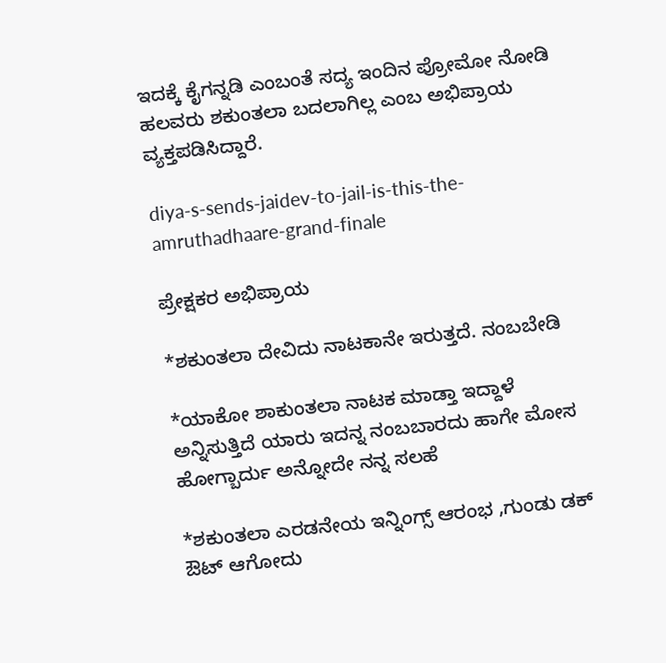ಇದಕ್ಕೆ ಕೈಗನ್ನಡಿ ಎಂಬಂತೆ ಸದ್ಯ ಇಂದಿನ ಪ್ರೋಮೋ ನೋಡಿ ಹಲವರು ಶಕುಂತಲಾ ಬದಲಾಗಿಲ್ಲ ಎಂಬ ಅಭಿಪ್ರಾಯ ವ್ಯಕ್ತಪಡಿಸಿದ್ದಾರೆ.

diya-s-sends-jaidev-to-jail-is-this-the-amruthadhaare-grand-finale

ಪ್ರೇಕ್ಷಕರ ಅಭಿಪ್ರಾಯ

*ಶಕುಂತಲಾ ದೇವಿದು ನಾಟಕಾನೇ ಇರುತ್ತದೆ. ನಂಬಬೇಡಿ

*ಯಾಕೋ ಶಾಕುಂತಲಾ ನಾಟಕ ಮಾಡ್ತಾ ಇದ್ದಾಳೆ ಅನ್ನಿಸುತ್ತಿದೆ ಯಾರು ಇದನ್ನ ನಂಬಬಾರದು ಹಾಗೇ ಮೋಸ ಹೋಗ್ಬಾರ್ದು ಅನ್ನೋದೇ ನನ್ನ ಸಲಹೆ

*ಶಕುಂತಲಾ ಎರಡನೇಯ ಇನ್ನಿಂಗ್ಸ್ ಆರಂಭ ,ಗುಂಡು ಡಕ್ ಔಟ್ ಆಗೋದು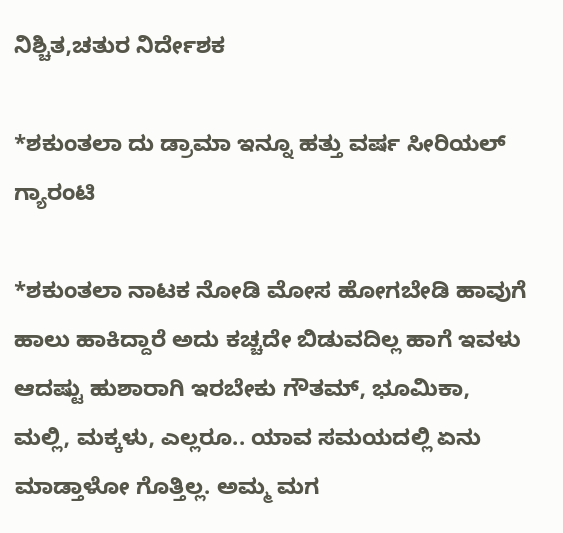ನಿಶ್ಚಿತ,ಚತುರ ನಿರ್ದೇಶಕ

*ಶಕುಂತಲಾ ದು ಡ್ರಾಮಾ ಇನ್ನೂ ಹತ್ತು ವರ್ಷ ಸೀರಿಯಲ್ ಗ್ಯಾರಂಟಿ

*ಶಕುಂತಲಾ ನಾಟಕ ನೋಡಿ ಮೋಸ ಹೋಗಬೇಡಿ ಹಾವುಗೆ ಹಾಲು ಹಾಕಿದ್ದಾರೆ ಅದು ಕಚ್ಚದೇ ಬಿಡುವದಿಲ್ಲ ಹಾಗೆ ಇವಳು ಆದಷ್ಟು ಹುಶಾರಾಗಿ ಇರಬೇಕು ಗೌತಮ್, ಭೂಮಿಕಾ, ಮಲ್ಲಿ, ಮಕ್ಕಳು, ಎಲ್ಲರೂ.. ಯಾವ ಸಮಯದಲ್ಲಿ ಏನು ಮಾಡ್ತಾಳೋ ಗೊತ್ತಿಲ್ಲ. ಅಮ್ಮ ಮಗ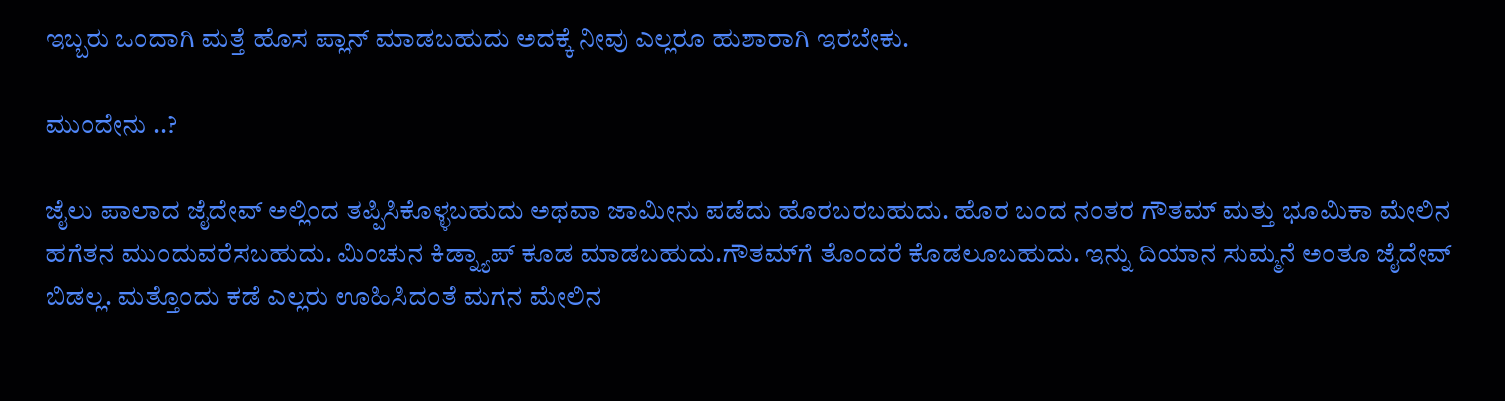ಇಬ್ಬರು ಒಂದಾಗಿ ಮತ್ತೆ ಹೊಸ ಪ್ಲಾನ್ ಮಾಡಬಹುದು ಅದಕ್ಕೆ ನೀವು ಎಲ್ಲರೂ ಹುಶಾರಾಗಿ ಇರಬೇಕು.

ಮುಂದೇನು ..?

ಜೈಲು ಪಾಲಾದ ಜೈದೇವ್ ಅಲ್ಲಿಂದ ತಪ್ಪಿಸಿಕೊಳ್ಳಬಹುದು ಅಥವಾ ಜಾಮೀನು ಪಡೆದು ಹೊರಬರಬಹುದು. ಹೊರ ಬಂದ ನಂತರ ಗೌತಮ್ ಮತ್ತು ಭೂಮಿಕಾ ಮೇಲಿನ ಹಗೆತನ ಮುಂದುವರೆಸಬಹುದು. ಮಿಂಚುನ ಕಿಡ್ನ್ಯಾಪ್ ಕೂಡ ಮಾಡಬಹುದು.ಗೌತಮ್‌ಗೆ ತೊಂದರೆ ಕೊಡಲೂಬಹುದು. ಇನ್ನು ದಿಯಾನ ಸುಮ್ಮನೆ ಅಂತೂ ಜೈದೇವ್ ಬಿಡಲ್ಲ. ಮತ್ತೊಂದು ಕಡೆ ಎಲ್ಲರು ಊಹಿಸಿದಂತೆ ಮಗನ ಮೇಲಿನ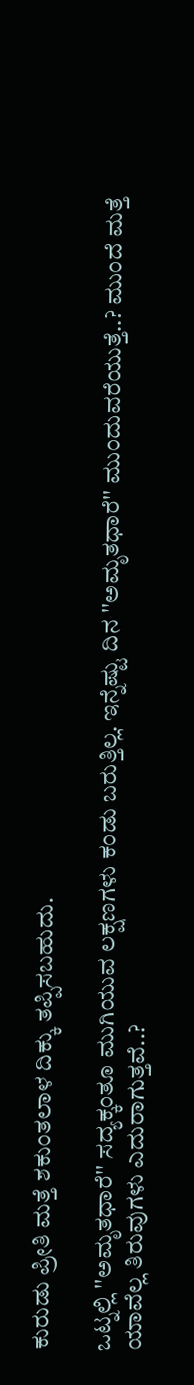ಕುರುಡು ಪ್ರೀತಿ ಮತ್ತೆ ಶಕುಂತಲಾಳ ದಿಕ್ಕು ತಪ್ಪಿಸಬಹುದು.

ಒಟ್ನಲ್ಲಿ ''ಅಮೃತಧಾರೆ'' ಸದ್ಯಕ್ಕಂತೂ ಮುಗಿಯುವ ಲಕ್ಷಣಗಳು ಕಂಡು ಬರುತ್ತಿಲ್ಲ. ಇನ್ನೆಷ್ಟು ದಿನ ''ಅಮೃತಧಾರೆ'' ಮುಂದುವರೆಯುತ್ತೆ..? ಮುಂದೆ ಮತ್ತೆ ಯಾವೆಲ್ಲ ತಿರುವುಗಳು ಎದುರಾಗುತ್ತವೆ..?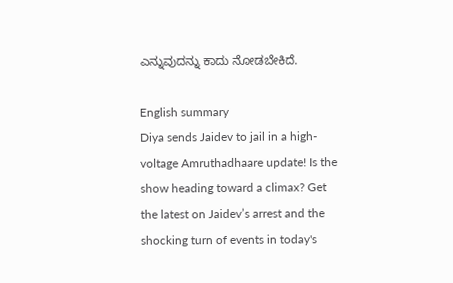ಎನ್ನುವುದನ್ನು ಕಾದು ನೋಡಬೇಕಿದೆ.

English summary
Diya sends Jaidev to jail in a high-voltage Amruthadhaare update! Is the show heading toward a climax? Get the latest on Jaidev’s arrest and the shocking turn of events in today's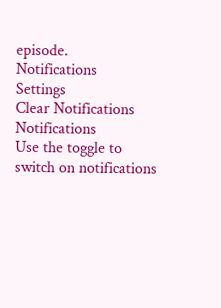episode.
Notifications
Settings
Clear Notifications
Notifications
Use the toggle to switch on notifications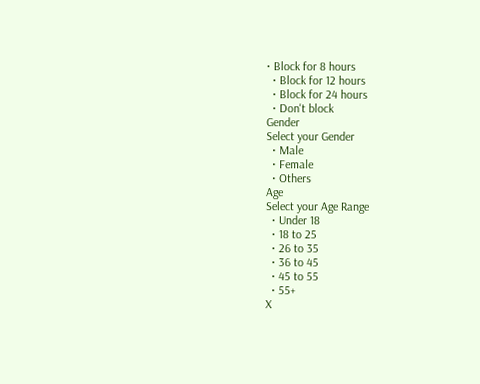• Block for 8 hours
  • Block for 12 hours
  • Block for 24 hours
  • Don't block
Gender
Select your Gender
  • Male
  • Female
  • Others
Age
Select your Age Range
  • Under 18
  • 18 to 25
  • 26 to 35
  • 36 to 45
  • 45 to 55
  • 55+
X